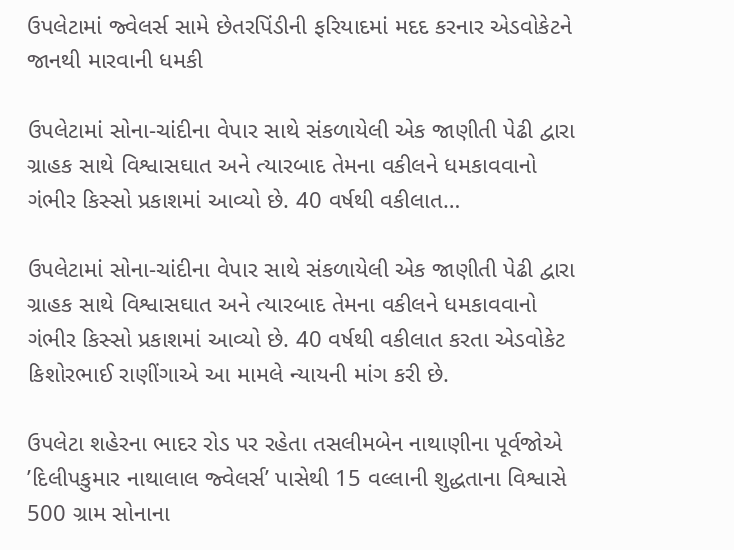ઉપલેટામાં જ્વેલર્સ સામે છેતરપિંડીની ફરિયાદમાં મદદ કરનાર એડવોકેટને જાનથી મારવાની ધમકી

ઉપલેટામાં સોના-ચાંદીના વેપાર સાથે સંકળાયેલી એક જાણીતી પેઢી દ્વારા ગ્રાહક સાથે વિશ્વાસઘાત અને ત્યારબાદ તેમના વકીલને ધમકાવવાનો ગંભીર કિસ્સો પ્રકાશમાં આવ્યો છે. 40 વર્ષથી વકીલાત…

ઉપલેટામાં સોના-ચાંદીના વેપાર સાથે સંકળાયેલી એક જાણીતી પેઢી દ્વારા ગ્રાહક સાથે વિશ્વાસઘાત અને ત્યારબાદ તેમના વકીલને ધમકાવવાનો ગંભીર કિસ્સો પ્રકાશમાં આવ્યો છે. 40 વર્ષથી વકીલાત કરતા એડવોકેટ કિશોરભાઈ રાણીંગાએ આ મામલે ન્યાયની માંગ કરી છે.

ઉપલેટા શહેરના ભાદર રોડ પર રહેતા તસલીમબેન નાથાણીના પૂર્વજોએ ’દિલીપકુમાર નાથાલાલ જ્વેલર્સ’ પાસેથી 15 વલ્લાની શુદ્ધતાના વિશ્વાસે 500 ગ્રામ સોનાના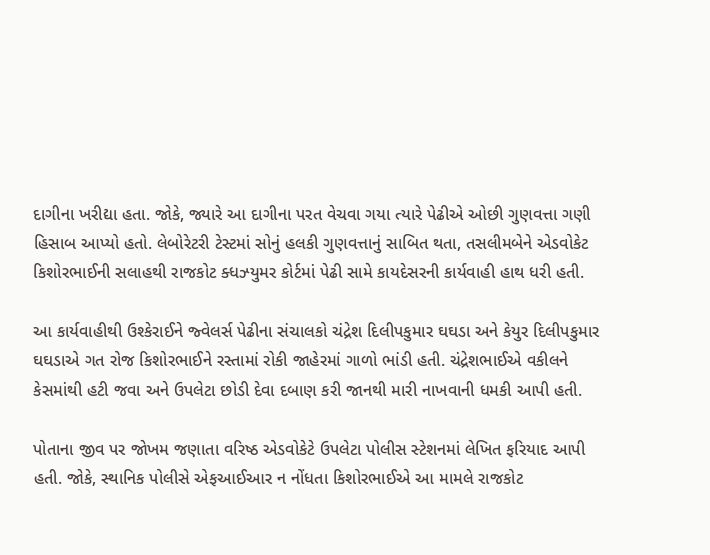દાગીના ખરીદ્યા હતા. જોકે, જ્યારે આ દાગીના પરત વેચવા ગયા ત્યારે પેઢીએ ઓછી ગુણવત્તા ગણી હિસાબ આપ્યો હતો. લેબોરેટરી ટેસ્ટમાં સોનું હલકી ગુણવત્તાનું સાબિત થતા, તસલીમબેને એડવોકેટ કિશોરભાઈની સલાહથી રાજકોટ ક્ધઝ્યુમર કોર્ટમાં પેઢી સામે કાયદેસરની કાર્યવાહી હાથ ધરી હતી.

આ કાર્યવાહીથી ઉશ્કેરાઈને જ્વેલર્સ પેઢીના સંચાલકો ચંદ્રેશ દિલીપકુમાર ઘઘડા અને કેયુર દિલીપકુમાર ઘઘડાએ ગત રોજ કિશોરભાઈને રસ્તામાં રોકી જાહેરમાં ગાળો ભાંડી હતી. ચંદ્રેશભાઈએ વકીલને કેસમાંથી હટી જવા અને ઉપલેટા છોડી દેવા દબાણ કરી જાનથી મારી નાખવાની ધમકી આપી હતી.

પોતાના જીવ પર જોખમ જણાતા વરિષ્ઠ એડવોકેટે ઉપલેટા પોલીસ સ્ટેશનમાં લેખિત ફરિયાદ આપી હતી. જોકે, સ્થાનિક પોલીસે એફઆઈઆર ન નોંધતા કિશોરભાઈએ આ મામલે રાજકોટ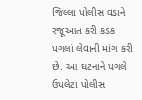જિલ્લા પોલીસ વડાને રજૂઆત કરી કડક પગલાં લેવાની માંગ કરી છે. આ ઘટનાને પગલે ઉપલેટા પોલીસ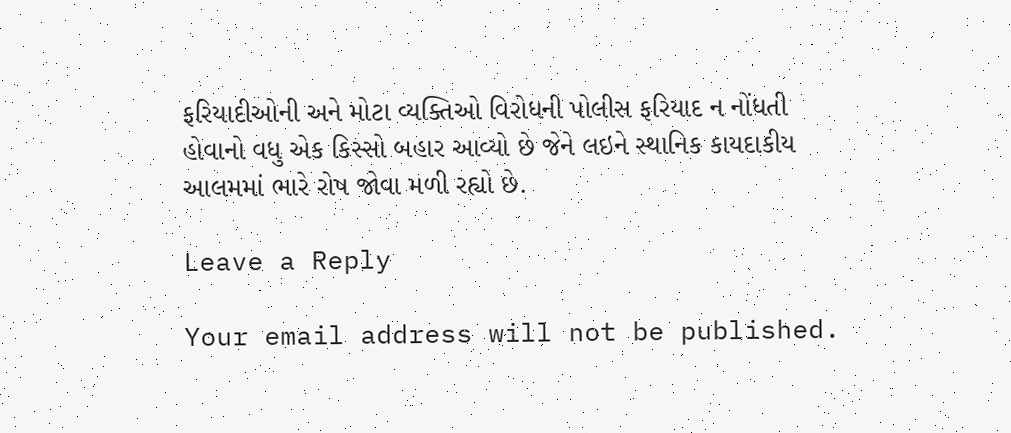ફરિયાદીઓની અને મોટા વ્યક્તિઓ વિરોધની પોલીસ ફરિયાદ ન નોંધતી હોવાનો વધુ એક કિસ્સો બહાર આવ્યો છે જેને લઇને સ્થાનિક કાયદાકીય આલમમાં ભારે રોષ જોવા મળી રહ્યો છે.

Leave a Reply

Your email address will not be published.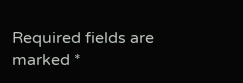Required fields are marked *